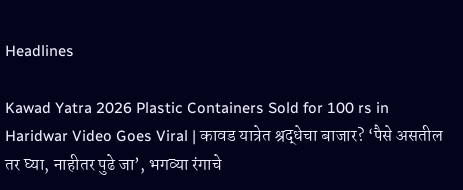Headlines

Kawad Yatra 2026 Plastic Containers Sold for 100 rs in Haridwar Video Goes Viral | कावड यात्रेत श्रद्धेचा बाजार? ‘पैसे असतील तर घ्या, नाहीतर पुढे जा’, भगव्या रंगाचे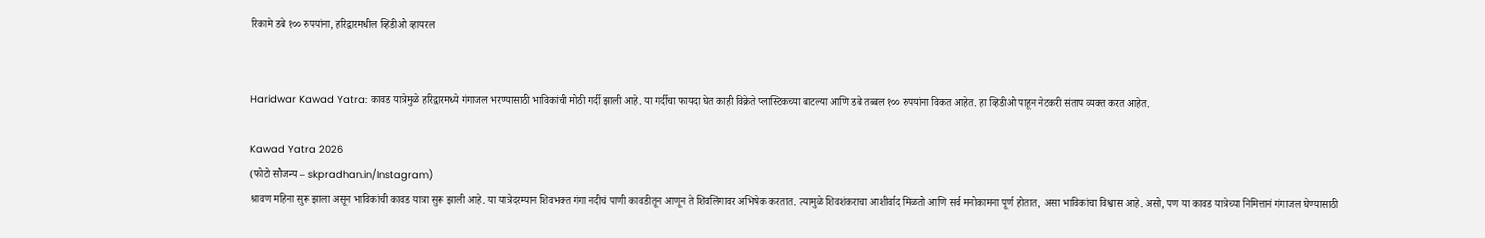रिकामे डबे १०० रुपयांना, हरिद्वारमधील व्हिडीओ व्हायरल


Haridwar Kawad Yatra: कावड यात्रेमुळे हरिद्वारमध्ये गंगाजल भरण्यासाठी भाविकांची मोठी गर्दी झाली आहे. या गर्दीचा फायदा घेत काही विक्रेते प्लास्टिकच्या बाटल्या आणि डबे तब्बल १०० रुपयांना विकत आहेत. हा व्हिडीओ पाहून नेटकरी संताप व्यक्त करत आहेत.

Kawad Yatra 2026
(फोटो सौजन्य – skpradhan.in/Instagram)
श्रावण महिना सुरू झाला असून भाविकांची कावड यात्रा सुरू झाली आहे. या यात्रेदरम्यान शिवभक्त गंगा नदीचं पाणी कावडीतून आणून ते शिवलिंगावर अभिषेक करतात. त्यामुळे शिवशंकराचा आशीर्वाद मिळतो आणि सर्व मनोकामना पूर्ण होतात, असा भाविकांचा विश्वास आहे. असो, पण या कावड यात्रेच्या निमित्तानं गंगाजल घेण्यासाठी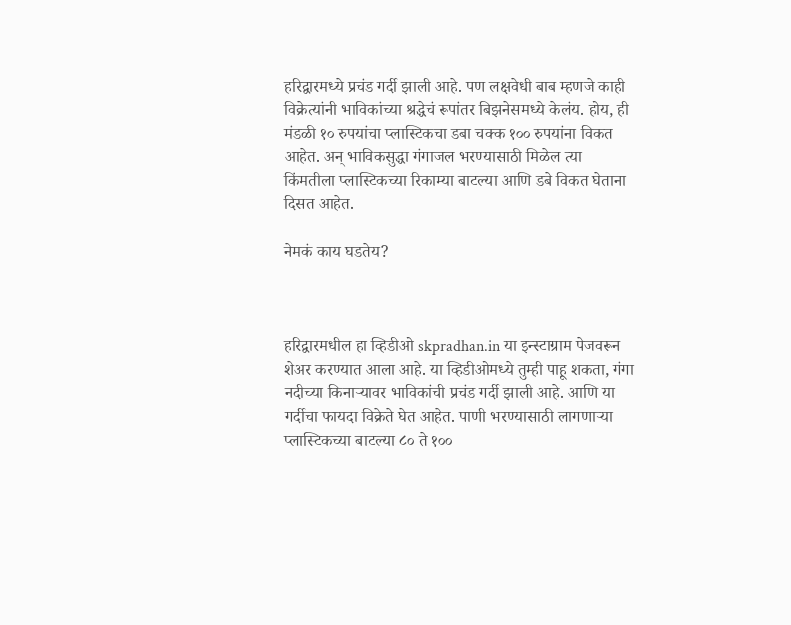हरिद्वारमध्ये प्रचंड गर्दी झाली आहे. पण लक्षवेधी बाब म्हणजे काही विक्रेत्यांनी भाविकांच्या श्रद्धेचं रूपांतर बिझनेसमध्ये केलंय. होय, ही मंडळी १० रुपयांचा प्लास्टिकचा डबा चक्क १०० रुपयांना विकत आहेत. अन् भाविकसुद्धा गंगाजल भरण्यासाठी मिळेल त्या किंमतीला प्लास्टिकच्या रिकाम्या बाटल्या आणि डबे विकत घेताना दिसत आहेत.

नेमकं काय घडतेय?



हरिद्वारमधील हा व्हिडीओ skpradhan.in या इन्स्टाग्राम पेजवरून शेअर करण्यात आला आहे. या व्हिडीओमध्ये तुम्ही पाहू शकता, गंगा नदीच्या किनाऱ्यावर भाविकांची प्रचंड गर्दी झाली आहे. आणि या गर्दीचा फायदा विक्रेते घेत आहेत. पाणी भरण्यासाठी लागणाऱ्या प्लास्टिकच्या बाटल्या ८० ते १००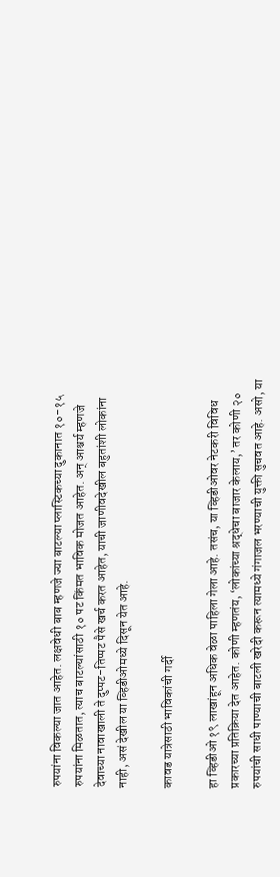रुपयांना विकल्या जात आहेत. लक्षवेधी बाब म्हणजे ज्या बाटल्या प्लास्टिकच्या दुकानात १०-१५ रुपयांना मिळतात, त्याच बाटल्यांसाठी १० पट किंमत भाविक मोजत आहेत. अन् आश्चर्य म्हणजे देवाच्या नावाखाली ते दुप्पट-तिप्पट पैसे खर्च करत आहेत, याची जाणीवदेखील बहुतांशी लोकांना नाही, असं देखील या व्हिडीओमध्ये दिसून येत आहे.

कावड यात्रेसाठी भाविकांची गर्दी

हा व्हिडीओ १९ लाखांहून अधिक वेळा पाहिला गेला आहे. तसंच, या व्हिडीओवर नेटकरी विविध प्रकारच्या प्रतिक्रिया देत आहेत. कोणी म्हणतंय, ‘लोकांच्या श्रद्धेचा बाजार केलाय,’ तर कोणी २० रुपयांची साधी पाण्याची बाटली खरेदी करून त्यामध्ये गंगाजल भरण्याची युक्ती सुचवत आहे. असो, या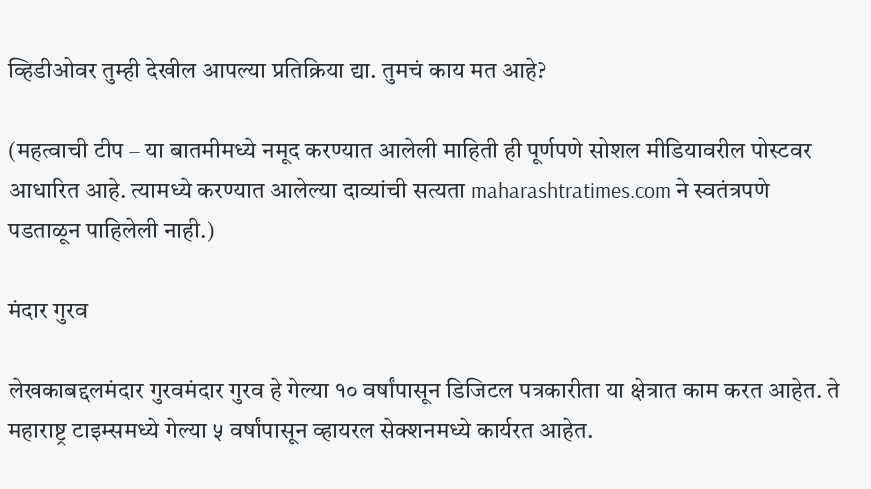व्हिडीओवर तुम्ही देखील आपल्या प्रतिक्रिया द्या. तुमचं काय मत आहे?

(महत्वाची टीप – या बातमीमध्ये नमूद करण्यात आलेली माहिती ही पूर्णपणे सोशल मीडियावरील पोस्टवर आधारित आहे. त्यामध्ये करण्यात आलेल्या दाव्यांची सत्यता maharashtratimes.com ने स्वतंत्रपणे पडताळून पाहिलेली नाही.)

मंदार गुरव

लेखकाबद्दलमंदार गुरवमंदार गुरव हे गेल्या १० वर्षांपासून डिजिटल पत्रकारीता या क्षेत्रात काम करत आहेत. ते महाराष्ट्र टाइम्समध्ये गेल्या ५ वर्षांपासून व्हायरल सेक्शनमध्ये कार्यरत आहेत.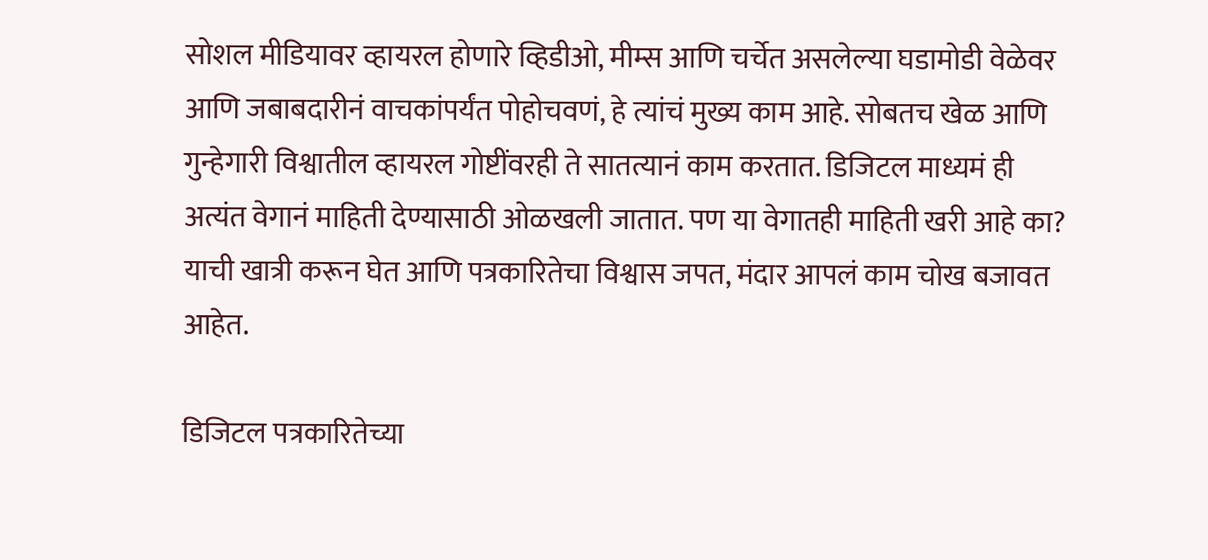सोशल मीडियावर व्हायरल होणारे व्हिडीओ, मीम्स आणि चर्चेत असलेल्या घडामोडी वेळेवर आणि जबाबदारीनं वाचकांपर्यंत पोहोचवणं, हे त्यांचं मुख्य काम आहे. सोबतच खेळ आणि गुन्हेगारी विश्वातील व्हायरल गोष्टींवरही ते सातत्यानं काम करतात. डिजिटल माध्यमं ही अत्यंत वेगानं माहिती देण्यासाठी ओळखली जातात. पण या वेगातही माहिती खरी आहे का? याची खात्री करून घेत आणि पत्रकारितेचा विश्वास जपत, मंदार आपलं काम चोख बजावत आहेत.

डिजिटल पत्रकारितेच्या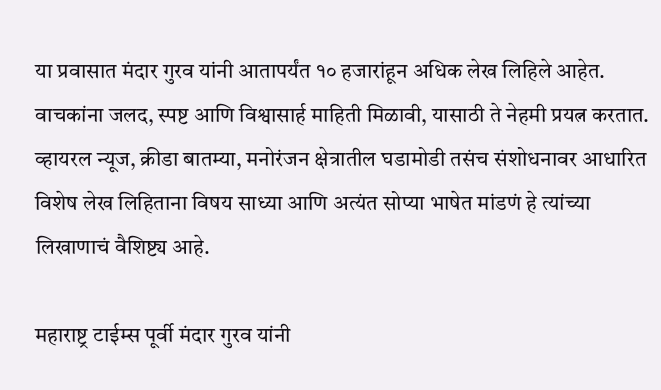या प्रवासात मंदार गुरव यांनी आतापर्यंत १० हजारांहून अधिक लेख लिहिले आहेत. वाचकांना जलद, स्पष्ट आणि विश्वासार्ह माहिती मिळावी, यासाठी ते नेहमी प्रयत्न करतात. व्हायरल न्यूज, क्रीडा बातम्या, मनोरंजन क्षेत्रातील घडामोडी तसंच संशोधनावर आधारित विशेष लेख लिहिताना विषय साध्या आणि अत्यंत सोप्या भाषेत मांडणं हे त्यांच्या लिखाणाचं वैशिष्ट्य आहे.

महाराष्ट्र टाईम्स पूर्वी मंदार गुरव यांनी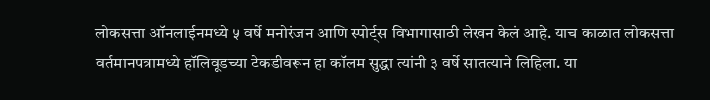लोकसत्ता ऑनलाईनमध्ये ५ वर्षे मनोरंजन आणि स्पोर्ट्स विभागासाठी लेखन केलं आहे. याच काळात लोकसत्ता वर्तमानपत्रामध्ये हॉलिवूडच्या टेकडीवरून हा कॉलम सुद्धा त्यांनी ३ वर्षे सातत्याने लिहिला. या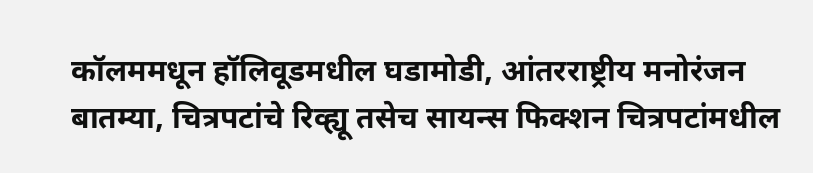कॉलममधून हॉलिवूडमधील घडामोडी, आंतरराष्ट्रीय मनोरंजन बातम्या, चित्रपटांचे रिव्ह्यू तसेच सायन्स फिक्शन चित्रपटांमधील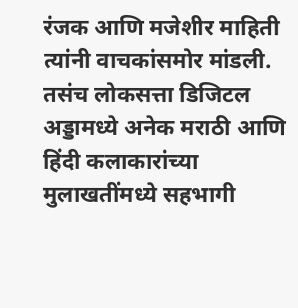रंजक आणि मजेशीर माहिती त्यांनी वाचकांसमोर मांडली. तसंच लोकसत्ता डिजिटल अड्डामध्ये अनेक मराठी आणि हिंदी कलाकारांच्या मुलाखतींमध्ये सहभागी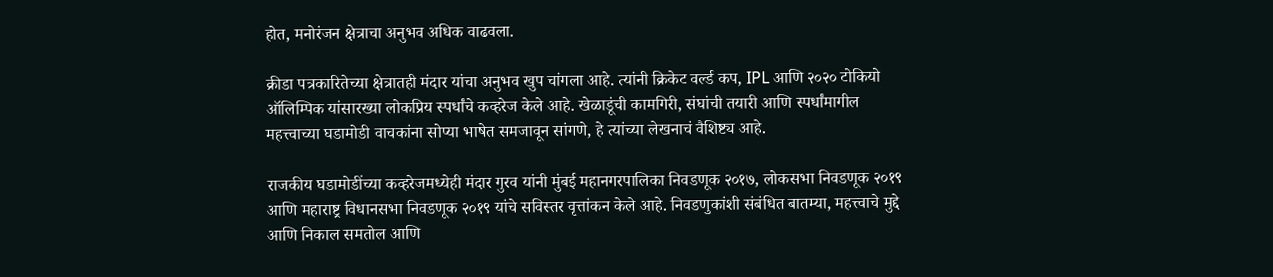होत, मनोरंजन क्षेत्राचा अनुभव अधिक वाढवला.

क्रीडा पत्रकारितेच्या क्षेत्रातही मंदार यांचा अनुभव खुप चांगला आहे. त्यांनी क्रिकेट वर्ल्ड कप, IPL आणि २०२० टोकियो ऑलिम्पिक यांसारख्या लोकप्रिय स्पर्धांचे कव्हरेज केले आहे. खेळाडूंची कामगिरी, संघांची तयारी आणि स्पर्धांमागील महत्त्वाच्या घडामोडी वाचकांना सोप्या भाषेत समजावून सांगणे, हे त्यांच्या लेखनाचं वैशिष्ट्य आहे.

राजकीय घडामोडींच्या कव्हरेजमध्येही मंदार गुरव यांनी मुंबई महानगरपालिका निवडणूक २०१७, लोकसभा निवडणूक २०१९ आणि महाराष्ट्र विधानसभा निवडणूक २०१९ यांचे सविस्तर वृत्तांकन केले आहे. निवडणुकांशी संबंधित बातम्या, महत्त्वाचे मुद्दे आणि निकाल समतोल आणि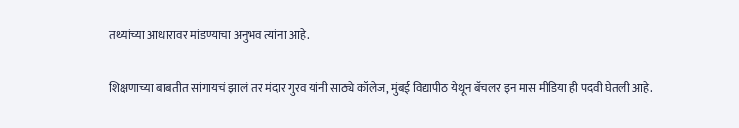तथ्यांच्या आधारावर मांडण्याचा अनुभव त्यांना आहे.

शिक्षणाच्या बाबतीत सांगायचं झालं तर मंदार गुरव यांनी साठ्ये कॉलेज, मुंबई विद्यापीठ येथून बॅचलर इन मास मीडिया ही पदवी घेतली आहे.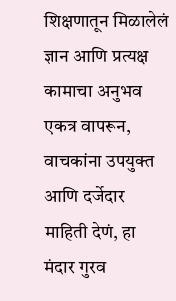शिक्षणातून मिळालेलं ज्ञान आणि प्रत्यक्ष कामाचा अनुभव एकत्र वापरून, वाचकांना उपयुक्त आणि दर्जेदार माहिती देणं, हा मंदार गुरव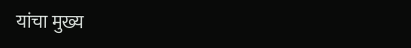यांचा मुख्य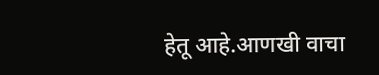हेतू आहे.आणखी वाचा